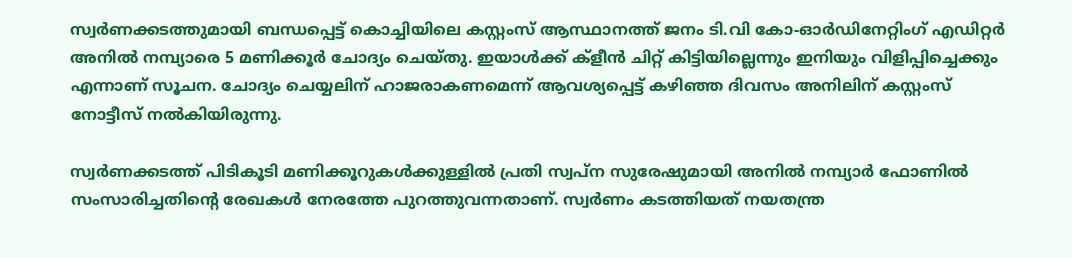സ്വർണക്കടത്തുമായി ബന്ധപ്പെട്ട് കൊച്ചിയിലെ കസ്റ്റംസ് ആസ്ഥാനത്ത് ജനം ടി.വി കോ-ഓർഡിനേറ്റിംഗ് എഡിറ്റർ അനിൽ നമ്പ്യാരെ 5 മണിക്കൂർ ചോദ്യം ചെയ്തു. ഇയാൾക്ക് ക്ളീൻ ചിറ്റ് കിട്ടിയില്ലെന്നും ഇനിയും വിളിപ്പിച്ചെക്കും എന്നാണ് സൂചന. ചോദ്യം ചെയ്യലിന് ഹാജരാകണമെന്ന് ആവശ്യപ്പെട്ട് കഴിഞ്ഞ ദിവസം അനിലിന് കസ്റ്റംസ് നോട്ടീസ് നൽകിയിരുന്നു.

സ്വർണക്കടത്ത് പിടികൂടി മണിക്കൂറുകൾക്കുള്ളിൽ പ്രതി സ്വപ്ന സുരേഷുമായി അനിൽ നമ്പ്യാർ ഫോണിൽ സംസാരിച്ചതിന്റെ രേഖകൾ നേരത്തേ പുറത്തുവന്നതാണ്. സ്വർണം കടത്തിയത് നയതന്ത്ര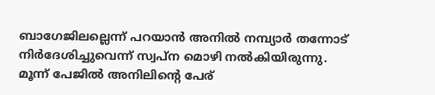ബാഗേജിലല്ലെന്ന് പറയാൻ അനിൽ നമ്പ്യാർ തന്നോട് നിർദേശിച്ചുവെന്ന് സ്വപ്ന മൊഴി നൽകിയിരുന്നു.
മൂന്ന് പേജിൽ അനിലിന്റെ പേര്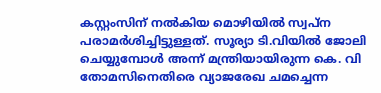കസ്റ്റംസിന് നൽകിയ മൊഴിയിൽ സ്വപ്ന പരാമർശിച്ചിട്ടുള്ളത്. സൂര്യാ ടി.വിയിൽ ജോലി ചെയ്യുമ്പോൾ അന്ന് മന്ത്രിയായിരുന്ന കെ. വി തോമസിനെതിരെ വ്യാജരേഖ ചമച്ചെന്ന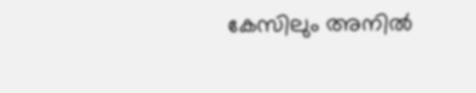കേസിലും അനിൽ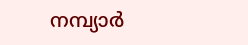നമ്പ്യാർ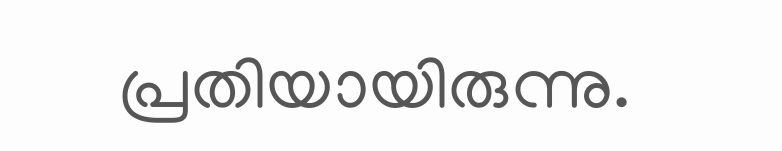പ്രതിയായിരുന്നു.